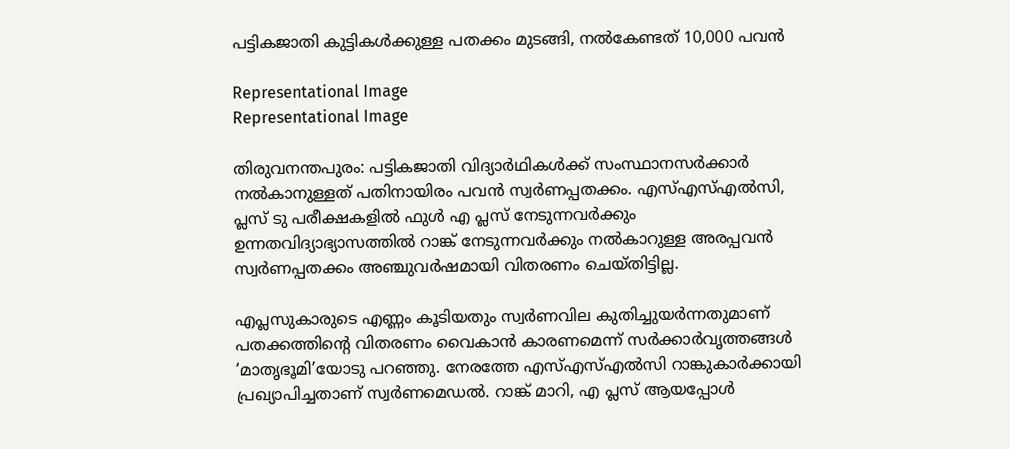പട്ടികജാതി കുട്ടികൾക്കുള്ള പതക്കം മുടങ്ങി, നൽകേണ്ടത് 10,000 പവൻ

Representational Image
Representational Image

തിരുവനന്തപുരം: പട്ടികജാതി വിദ്യാർഥികൾക്ക് സംസ്ഥാനസർക്കാർ നൽകാനുള്ളത് പതിനായിരം പവൻ സ്വർണപ്പതക്കം. എസ്എസ്എൽസി, പ്ലസ് ടു പരീക്ഷകളിൽ ഫുൾ എ പ്ലസ് നേടുന്നവർക്കും ഉന്നതവിദ്യാഭ്യാസത്തിൽ റാങ്ക് നേടുന്നവർക്കും നൽകാറുള്ള അരപ്പവൻ സ്വർണപ്പതക്കം അഞ്ചുവർഷമായി വിതരണം ചെയ്തിട്ടില്ല.

എപ്ലസുകാരുടെ എണ്ണം കൂടിയതും സ്വർണവില കുതിച്ചുയർന്നതുമാണ് പതക്കത്തിന്റെ വിതരണം വൈകാൻ കാരണമെന്ന് സർക്കാർവൃത്തങ്ങൾ ‘മാതൃഭൂമി’യോടു പറഞ്ഞു. നേരത്തേ എസ്എസ്എൽസി റാങ്കുകാർക്കായി പ്രഖ്യാപിച്ചതാണ് സ്വർണമെഡൽ. റാങ്ക് മാറി, എ പ്ലസ് ആയപ്പോൾ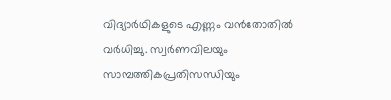വിദ്യാർഥികളുടെ എണ്ണം വൻതോതിൽ വർധിച്ചു. സ്വർണവിലയും സാമ്പത്തികപ്രതിസന്ധിയും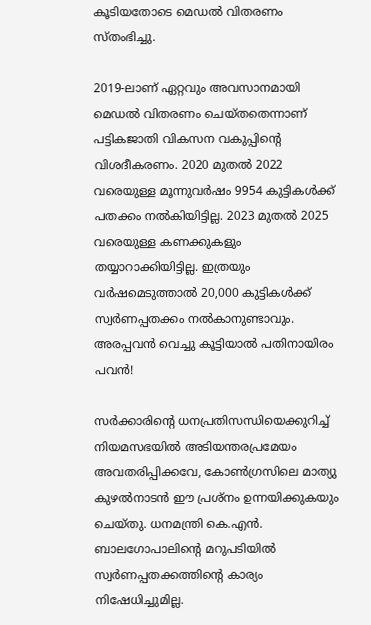കൂടിയതോടെ മെഡൽ വിതരണം സ്തംഭിച്ചു.

2019-ലാണ് ഏറ്റവും അവസാനമായി മെഡൽ വിതരണം ചെയ്തതെന്നാണ് പട്ടികജാതി വികസന വകുപ്പിന്റെ വിശദീകരണം. 2020 മുതൽ 2022 വരെയുള്ള മൂന്നുവർഷം 9954 കുട്ടികൾക്ക് പതക്കം നൽകിയിട്ടില്ല. 2023 മുതൽ 2025 വരെയുള്ള കണക്കുകളും തയ്യാറാക്കിയിട്ടില്ല. ഇത്രയും വർഷമെടുത്താൽ 20,000 കുട്ടികൾക്ക് സ്വർണപ്പതക്കം നൽകാനുണ്ടാവും. അരപ്പവൻ വെച്ചു കൂട്ടിയാൽ പതിനായിരം പവൻ!

സർക്കാരിന്റെ ധനപ്രതിസന്ധിയെക്കുറിച്ച് നിയമസഭയിൽ അടിയന്തരപ്രമേയം അവതരിപ്പിക്കവേ, കോൺഗ്രസിലെ മാത്യു കുഴൽനാടൻ ഈ പ്രശ്നം ഉന്നയിക്കുകയും ചെയ്തു. ധനമന്ത്രി കെ.എൻ. ബാലഗോപാലിന്റെ മറുപടിയിൽ സ്വർണപ്പതക്കത്തിന്റെ കാര്യം നിഷേധിച്ചുമില്ല.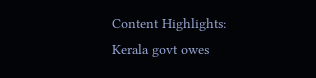Content Highlights: Kerala govt owes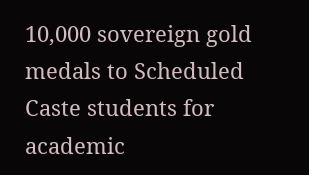10,000 sovereign gold medals to Scheduled Caste students for academic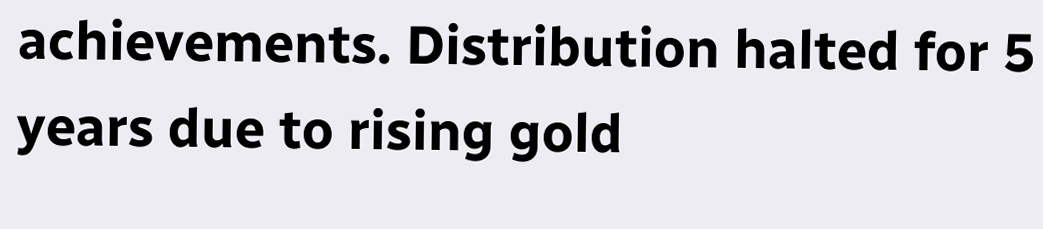achievements. Distribution halted for 5 years due to rising gold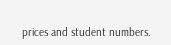prices and student numbers.